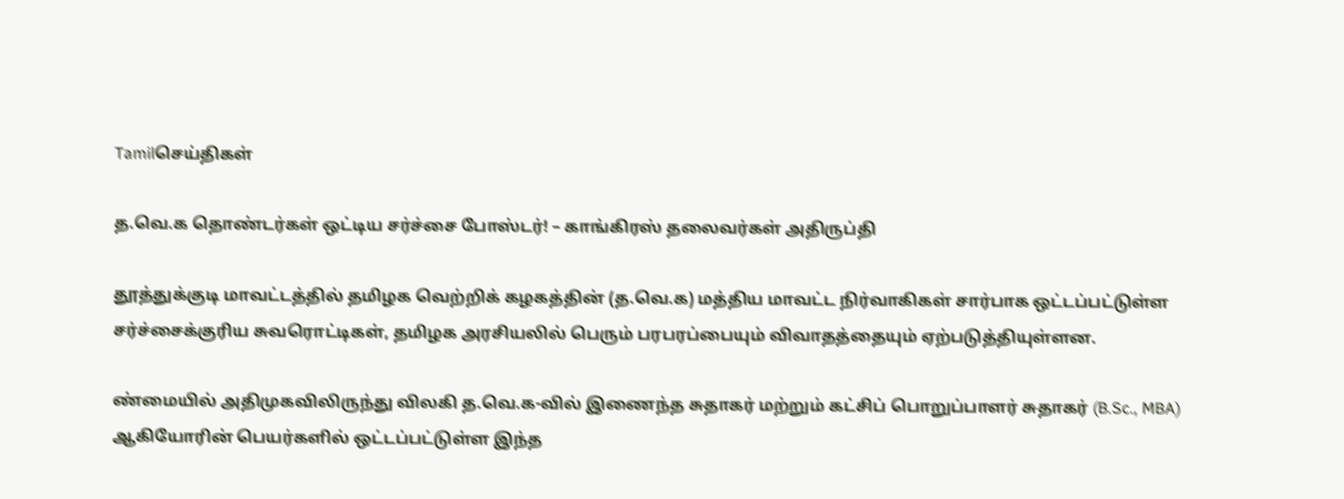Tamilசெய்திகள்

த.வெ.க தொண்டர்கள் ஒட்டிய சர்ச்சை போஸ்டர்! – காங்கிரஸ் தலைவர்கள் அதிருப்தி

தூத்துக்குடி மாவட்டத்தில் தமிழக வெற்றிக் கழகத்தின் (த.வெ.க) மத்திய மாவட்ட நிர்வாகிகள் சார்பாக ஒட்டப்பட்டுள்ள சர்ச்சைக்குரிய சுவரொட்டிகள், தமிழக அரசியலில் பெரும் பரபரப்பையும் விவாதத்தையும் ஏற்படுத்தியுள்ளன.

ண்மையில் அதிமுகவிலிருந்து விலகி த.வெ.க-வில் இணைந்த சுதாகர் மற்றும் கட்சிப் பொறுப்பாளர் சுதாகர் (B.Sc., MBA) ஆகியோரின் பெயர்களில் ஒட்டப்பட்டுள்ள இந்த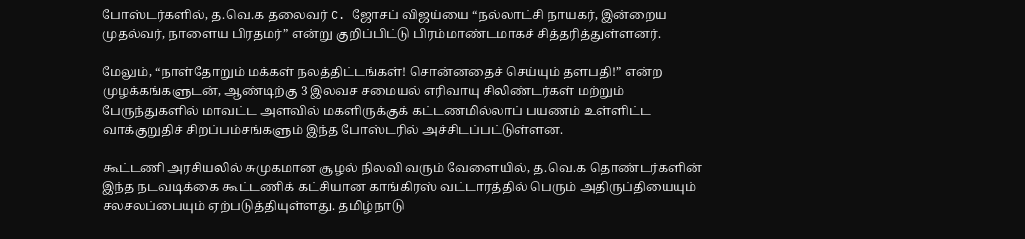போஸ்டர்களில், த.வெ.க தலைவர் C. ஜோசப் விஜய்யை “நல்லாட்சி நாயகர், இன்றைய முதல்வர், நாளைய பிரதமர்” என்று குறிப்பிட்டு பிரம்மாண்டமாகச் சித்தரித்துள்ளனர்.

மேலும், “நாள்தோறும் மக்கள் நலத்திட்டங்கள்! சொன்னதைச் செய்யும் தளபதி!” என்ற முழக்கங்களுடன், ஆண்டிற்கு 3 இலவச சமையல் எரிவாயு சிலிண்டர்கள் மற்றும் பேருந்துகளில் மாவட்ட அளவில் மகளிருக்குக் கட்டணமில்லாப் பயணம் உள்ளிட்ட வாக்குறுதிச் சிறப்பம்சங்களும் இந்த போஸ்டரில் அச்சிடப்பட்டுள்ளன.

கூட்டணி அரசியலில் சுமுகமான சூழல் நிலவி வரும் வேளையில், த.வெ.க தொண்டர்களின் இந்த நடவடிக்கை கூட்டணிக் கட்சியான காங்கிரஸ் வட்டாரத்தில் பெரும் அதிருப்தியையும் சலசலப்பையும் ஏற்படுத்தியுள்ளது. தமிழ்நாடு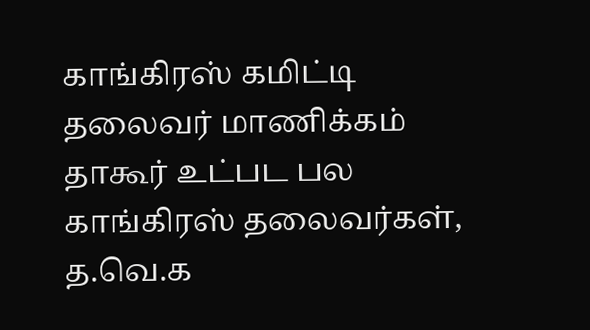காங்கிரஸ் கமிட்டி தலைவர் மாணிக்கம் தாகூர் உட்பட பல காங்கிரஸ் தலைவர்கள், த.வெ.க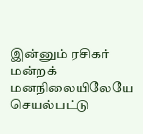இன்னும் ரசிகர் மன்றக் மனநிலையிலேயே செயல்பட்டு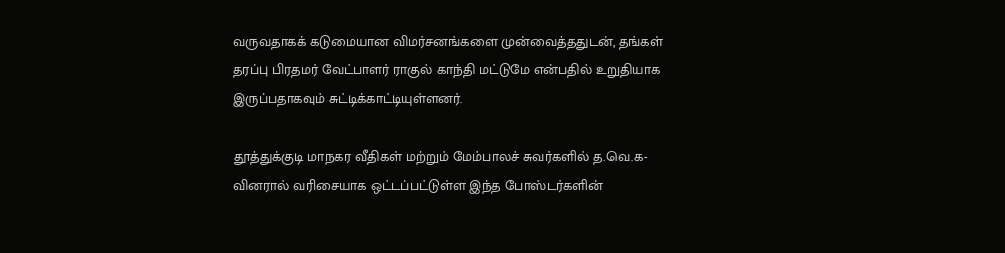வருவதாகக் கடுமையான விமர்சனங்களை முன்வைத்ததுடன், தங்கள் தரப்பு பிரதமர் வேட்பாளர் ராகுல் காந்தி மட்டுமே என்பதில் உறுதியாக இருப்பதாகவும் சுட்டிக்காட்டியுள்ளனர்.

தூத்துக்குடி மாநகர வீதிகள் மற்றும் மேம்பாலச் சுவர்களில் த.வெ.க-வினரால் வரிசையாக ஒட்டப்பட்டுள்ள இந்த போஸ்டர்களின்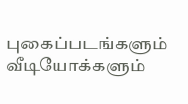புகைப்படங்களும் வீடியோக்களும்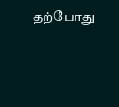தற்போது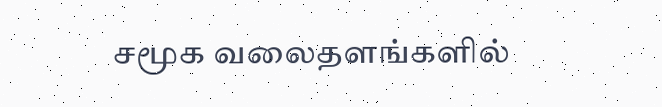சமூக வலைதளங்களில்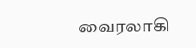வைரலாகி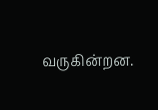வருகின்றன.